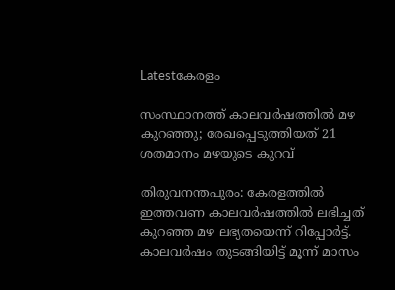Latestകേരളം

സംസ്ഥാനത്ത് കാലവർഷത്തിൽ മഴ കുറഞ്ഞു; രേഖപ്പെടുത്തിയത് 21 ശതമാനം മഴയുടെ കുറവ്

തിരുവനന്തപുരം: കേരളത്തില്‍ ഇത്തവണ കാലവര്‍ഷത്തില്‍ ലഭിച്ചത് കുറഞ്ഞ മഴ ലഭ്യതയെന്ന് റിപ്പോര്‍ട്ട്. കാലവര്‍ഷം തുടങ്ങിയിട്ട് മൂന്ന് മാസം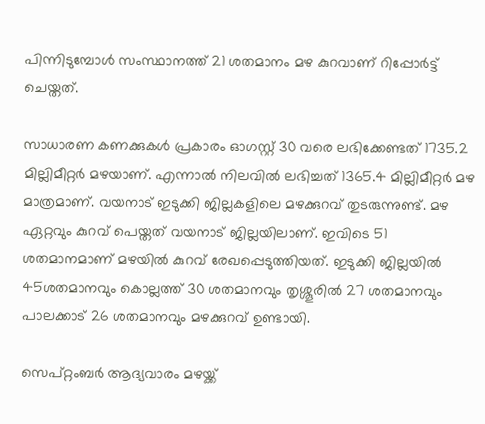പിന്നിടുമ്പോൾ സംസ്ഥാനത്ത് 21 ശതമാനം മഴ കുറവാണ് റിപ്പോര്‍ട്ട് ചെയ്തത്.

സാധാരണ കണക്കുകള്‍ പ്രകാരം ഓഗസ്റ്റ് 30 വരെ ലഭിക്കേണ്ടത് 1735.2 മില്ലിമീറ്റര്‍ മഴയാണ്. എന്നാല്‍ നിലവില്‍ ലഭിച്ചത് 1365.4 മില്ലിമീറ്റര്‍ മഴ മാത്രമാണ്. വയനാട് ഇടുക്കി ജില്ലകളിലെ മഴക്കുറവ് തുടരുന്നുണ്ട്. മഴ ഏറ്റവും കുറവ് പെയ്തത് വയനാട് ജില്ലയിലാണ്. ഇവിടെ 51 ശതമാനമാണ് മഴയിൽ കുറവ് രേഖപ്പെടുത്തിയത്. ഇടുക്കി ജില്ലയില്‍ 45ശതമാനവും കൊല്ലത്ത് 30 ശതമാനവും തൃശ്ശൂരില്‍ 27 ശതമാനവും പാലക്കാട് 26 ശതമാനവും മഴക്കുറവ് ഉണ്ടായി.

സെപ്റ്റംബര്‍ ആദ്യവാരം മഴയ്ക്ക്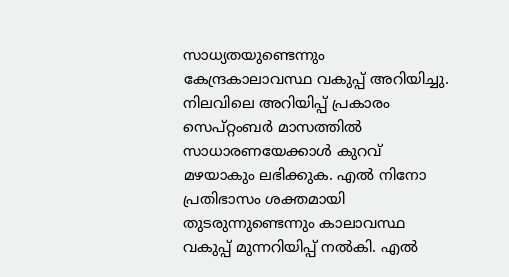സാധ്യതയുണ്ടെന്നും കേന്ദ്രകാലാവസ്ഥ വകുപ്പ് അറിയിച്ചു. നിലവിലെ അറിയിപ്പ് പ്രകാരം സെപ്റ്റംബര്‍ മാസത്തില്‍ സാധാരണയേക്കാള്‍ കുറവ് മഴയാകും ലഭിക്കുക. എല്‍ നിനോ പ്രതിഭാസം ശക്തമായി തുടരുന്നുണ്ടെന്നും കാലാവസ്ഥ വകുപ്പ് മുന്നറിയിപ്പ് നല്‍കി. എല്‍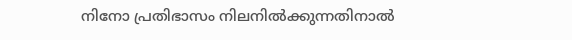നിനോ പ്രതിഭാസം നിലനില്‍ക്കുന്നതിനാല്‍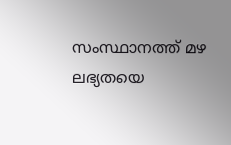സംസ്ഥാനത്ത് മഴ ലഭ്യതയെ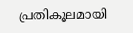പ്രതികൂലമായി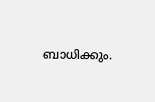ബാധിക്കും.